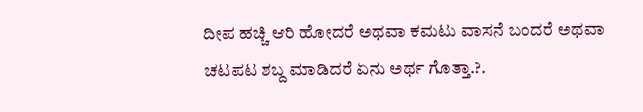ದೀಪ ಹಚ್ಚಿ ಆರಿ ಹೋದರೆ ಅಥವಾ ಕಮಟು ವಾಸನೆ ಬಂದರೆ ಅಥವಾ ಚಟಪಟ ಶಬ್ದ ಮಾಡಿದರೆ ಏನು ಅರ್ಥ ಗೊತ್ತಾ.?.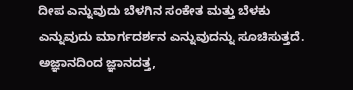ದೀಪ ಎನ್ನುವುದು ಬೆಳಗಿನ ಸಂಕೇತ ಮತ್ತು ಬೆಳಕು ಎನ್ನುವುದು ಮಾರ್ಗದರ್ಶನ ಎನ್ನುವುದನ್ನು ಸೂಚಿಸುತ್ತದೆ. ಅಜ್ಞಾನದಿಂದ ಜ್ಞಾನದತ್ತ,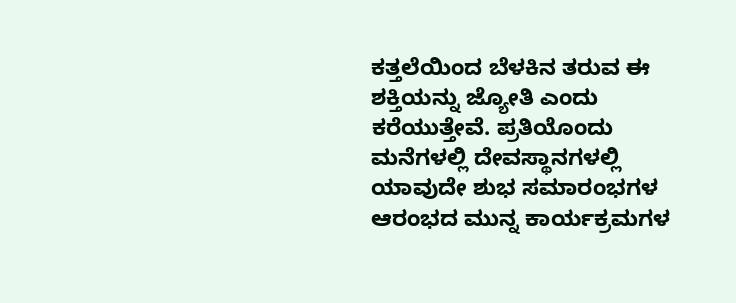ಕತ್ತಲೆಯಿಂದ ಬೆಳಕಿನ ತರುವ ಈ ಶಕ್ತಿಯನ್ನು ಜ್ಯೋತಿ ಎಂದು ಕರೆಯುತ್ತೇವೆ. ಪ್ರತಿಯೊಂದು ಮನೆಗಳಲ್ಲಿ ದೇವಸ್ಥಾನಗಳಲ್ಲಿ ಯಾವುದೇ ಶುಭ ಸಮಾರಂಭಗಳ ಆರಂಭದ ಮುನ್ನ ಕಾರ್ಯಕ್ರಮಗಳ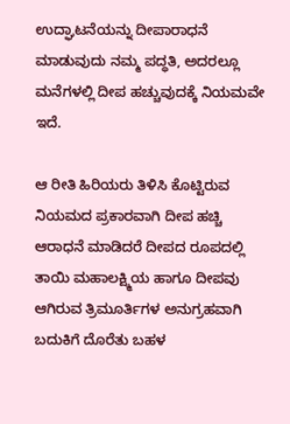ಉದ್ಘಾಟನೆಯನ್ನು ದೀಪಾರಾಧನೆ ಮಾಡುವುದು ನಮ್ಮ ಪದ್ಧತಿ, ಅದರಲ್ಲೂ ಮನೆಗಳಲ್ಲಿ ದೀಪ ಹಚ್ಚುವುದಕ್ಕೆ ನಿಯಮವೇ ಇದೆ.

ಆ ರೀತಿ ಹಿರಿಯರು ತಿಳಿಸಿ ಕೊಟ್ಟಿರುವ ನಿಯಮದ ಪ್ರಕಾರವಾಗಿ ದೀಪ ಹಚ್ಚಿ ಆರಾಧನೆ ಮಾಡಿದರೆ ದೀಪದ ರೂಪದಲ್ಲಿ ತಾಯಿ ಮಹಾಲಕ್ಷ್ಮಿಯ ಹಾಗೂ ದೀಪವು ಆಗಿರುವ ತ್ರಿಮೂರ್ತಿಗಳ ಅನುಗ್ರಹವಾಗಿ ಬದುಕಿಗೆ ದೊರೆತು ಬಹಳ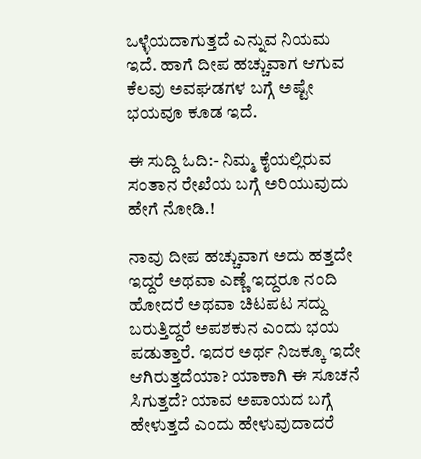ಒಳ್ಳೆಯದಾಗುತ್ತದೆ ಎನ್ನುವ ನಿಯಮ ಇದೆ. ಹಾಗೆ ದೀಪ ಹಚ್ಚುವಾಗ ಆಗುವ ಕೆಲವು ಅವಘಡಗಳ ಬಗ್ಗೆ ಅಷ್ಟೇ ಭಯವೂ ಕೂಡ ಇದೆ.

ಈ ಸುದ್ದಿ ಓದಿ:- ನಿಮ್ಮ ಕೈಯಲ್ಲಿರುವ ಸಂತಾನ ರೇಖೆಯ ಬಗ್ಗೆ ಅರಿಯುವುದು ಹೇಗೆ ನೋಡಿ.!

ನಾವು ದೀಪ ಹಚ್ಚುವಾಗ ಅದು ಹತ್ತದೇ ಇದ್ದರೆ ಅಥವಾ ಎಣ್ಣೆ ಇದ್ದರೂ ನಂದಿ ಹೋದರೆ ಅಥವಾ ಚಿಟಪಟ ಸದ್ದು ಬರುತ್ತಿದ್ದರೆ ಅಪಶಕುನ ಎಂದು ಭಯ ಪಡುತ್ತಾರೆ. ಇದರ ಅರ್ಥ ನಿಜಕ್ಕೂ ಇದೇ ಆಗಿರುತ್ತದೆಯಾ? ಯಾಕಾಗಿ ಈ ಸೂಚನೆ ಸಿಗುತ್ತದೆ? ಯಾವ ಅಪಾಯದ ಬಗ್ಗೆ ಹೇಳುತ್ತದೆ ಎಂದು ಹೇಳುವುದಾದರೆ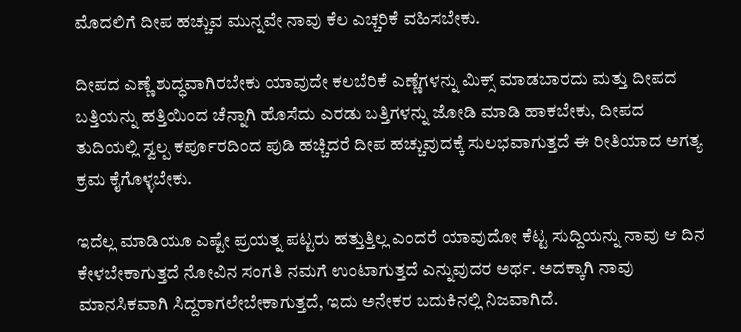ಮೊದಲಿಗೆ ದೀಪ ಹಚ್ಚುವ ಮುನ್ನವೇ ನಾವು ಕೆಲ ಎಚ್ಚರಿಕೆ ವಹಿಸಬೇಕು.

ದೀಪದ ಎಣ್ಣೆ ಶುದ್ಧವಾಗಿರಬೇಕು ಯಾವುದೇ ಕಲಬೆರಿಕೆ ಎಣ್ಣೆಗಳನ್ನು ಮಿಕ್ಸ್ ಮಾಡಬಾರದು ಮತ್ತು ದೀಪದ ಬತ್ತಿಯನ್ನು ಹತ್ತಿಯಿಂದ ಚೆನ್ನಾಗಿ ಹೊಸೆದು ಎರಡು ಬತ್ತಿಗಳನ್ನು ಜೋಡಿ ಮಾಡಿ ಹಾಕಬೇಕು, ದೀಪದ ತುದಿಯಲ್ಲಿ ಸ್ವಲ್ಪ ಕರ್ಪೂರದಿಂದ ಪುಡಿ ಹಚ್ಚಿದರೆ ದೀಪ ಹಚ್ಚುವುದಕ್ಕೆ ಸುಲಭವಾಗುತ್ತದೆ ಈ ರೀತಿಯಾದ ಅಗತ್ಯ ಕ್ರಮ ಕೈಗೊಳ್ಳಬೇಕು.

ಇದೆಲ್ಲ ಮಾಡಿಯೂ ಎಷ್ಟೇ ಪ್ರಯತ್ನ ಪಟ್ಟರು ಹತ್ತುತ್ತಿಲ್ಲ ಎಂದರೆ ಯಾವುದೋ ಕೆಟ್ಟ ಸುದ್ದಿಯನ್ನು ನಾವು ಆ ದಿನ ಕೇಳಬೇಕಾಗುತ್ತದೆ ನೋವಿನ ಸಂಗತಿ ನಮಗೆ ಉಂಟಾಗುತ್ತದೆ ಎನ್ನುವುದರ ಅರ್ಥ. ಅದಕ್ಕಾಗಿ ನಾವು ಮಾನಸಿಕವಾಗಿ ಸಿದ್ದರಾಗಲೇಬೇಕಾಗುತ್ತದೆ, ಇದು ಅನೇಕರ ಬದುಕಿನಲ್ಲಿ ನಿಜವಾಗಿದೆ.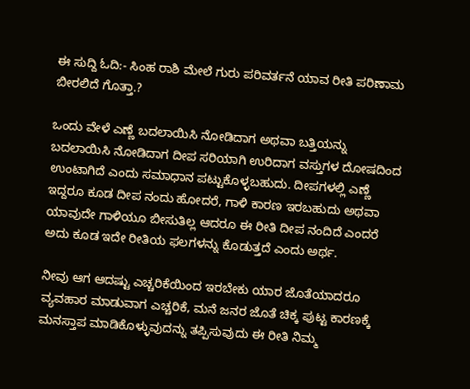ಈ ಸುದ್ದಿ ಓದಿ:- ಸಿಂಹ ರಾಶಿ ಮೇಲೆ ಗುರು ಪರಿವರ್ತನೆ ಯಾವ ರೀತಿ ಪರಿಣಾಮ ಬೀರಲಿದೆ ಗೊತ್ತಾ.?

ಒಂದು ವೇಳೆ ಎಣ್ಣೆ ಬದಲಾಯಿಸಿ ನೋಡಿದಾಗ ಅಥವಾ ಬತ್ತಿಯನ್ನು ಬದಲಾಯಿಸಿ ನೋಡಿದಾಗ ದೀಪ ಸರಿಯಾಗಿ ಉರಿದಾಗ ವಸ್ತುಗಳ ದೋಷದಿಂದ ಉಂಟಾಗಿದೆ ಎಂದು ಸಮಾಧಾನ ಪಟ್ಟುಕೊಳ್ಳಬಹುದು. ದೀಪಗಳಲ್ಲಿ ಎಣ್ಣೆ ಇದ್ದರೂ ಕೂಡ ದೀಪ ನಂದು ಹೋದರೆ, ಗಾಳಿ ಕಾರಣ ಇರಬಹುದು ಅಥವಾ ಯಾವುದೇ ಗಾಳಿಯೂ ಬೀಸುತಿಲ್ಲ ಆದರೂ ಈ ರೀತಿ ದೀಪ ನಂದಿದೆ ಎಂದರೆ ಅದು ಕೂಡ ಇದೇ ರೀತಿಯ ಫಲಗಳನ್ನು ಕೊಡುತ್ತದೆ ಎಂದು ಅರ್ಥ.

ನೀವು ಆಗ ಆದಷ್ಟು ಎಚ್ಚರಿಕೆಯಿಂದ ಇರಬೇಕು ಯಾರ ಜೊತೆಯಾದರೂ ವ್ಯವಹಾರ ಮಾಡುವಾಗ ಎಚ್ಚರಿಕೆ, ಮನೆ ಜನರ ಜೊತೆ ಚಿಕ್ಕ ಪುಟ್ಟ ಕಾರಣಕ್ಕೆ ಮನಸ್ತಾಪ ಮಾಡಿಕೊಳ್ಳುವುದನ್ನು ತಪ್ಪಿಸುವುದು ಈ ರೀತಿ ನಿಮ್ಮ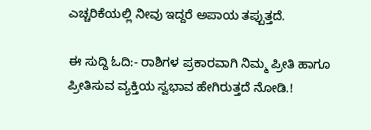ಎಚ್ಚರಿಕೆಯಲ್ಲಿ ನೀವು ಇದ್ದರೆ ಅಪಾಯ ತಪ್ಪುತ್ತದೆ.

ಈ ಸುದ್ದಿ ಓದಿ:- ರಾಶಿಗಳ ಪ್ರಕಾರವಾಗಿ ನಿಮ್ಮ ಪ್ರೀತಿ ಹಾಗೂ ಪ್ರೀತಿಸುವ ವ್ಯಕ್ತಿಯ ಸ್ವಭಾವ ಹೇಗಿರುತ್ತದೆ ನೋಡಿ.!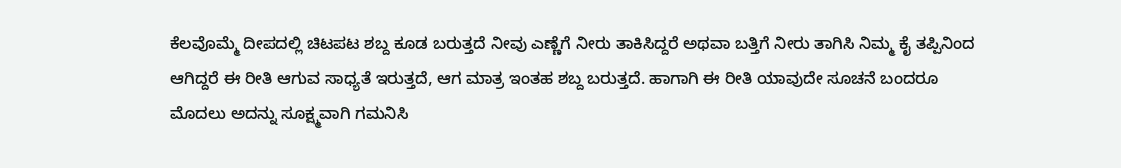ಕೆಲವೊಮ್ಮೆ ದೀಪದಲ್ಲಿ ಚಿಟಪಟ ಶಬ್ದ ಕೂಡ ಬರುತ್ತದೆ ನೀವು ಎಣ್ಣೆಗೆ ನೀರು ತಾಕಿಸಿದ್ದರೆ ಅಥವಾ ಬತ್ತಿಗೆ ನೀರು ತಾಗಿಸಿ ನಿಮ್ಮ ಕೈ ತಪ್ಪಿನಿಂದ ಆಗಿದ್ದರೆ ಈ ರೀತಿ ಆಗುವ ಸಾಧ್ಯತೆ ಇರುತ್ತದೆ, ಆಗ ಮಾತ್ರ ಇಂತಹ ಶಬ್ದ ಬರುತ್ತದೆ. ಹಾಗಾಗಿ ಈ ರೀತಿ ಯಾವುದೇ ಸೂಚನೆ ಬಂದರೂ ಮೊದಲು ಅದನ್ನು ಸೂಕ್ಷ್ಮವಾಗಿ ಗಮನಿಸಿ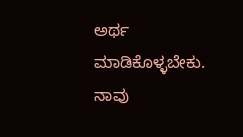ಅರ್ಥ ಮಾಡಿಕೊಳ್ಳಬೇಕು. ನಾವು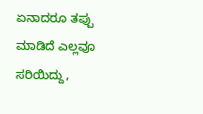ಏನಾದರೂ ತಪ್ಪು ಮಾಡಿದೆ ಎಲ್ಲವೂ ಸರಿಯಿದ್ದು,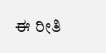ಈ ರೀತಿ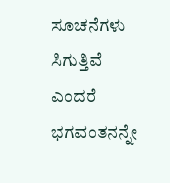ಸೂಚನೆಗಳು ಸಿಗುತ್ತಿವೆ ಎಂದರೆ ಭಗವಂತನನ್ನೇ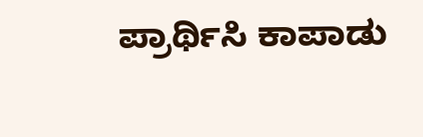ಪ್ರಾರ್ಥಿಸಿ ಕಾಪಾಡು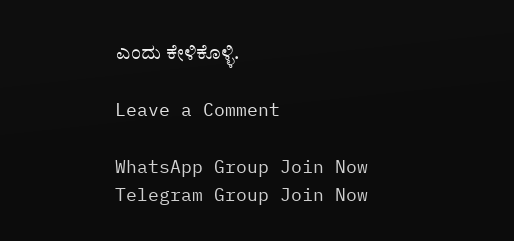ಎಂದು ಕೇಳಿಕೊಳ್ಳಿ.

Leave a Comment

WhatsApp Group Join Now
Telegram Group Join Now